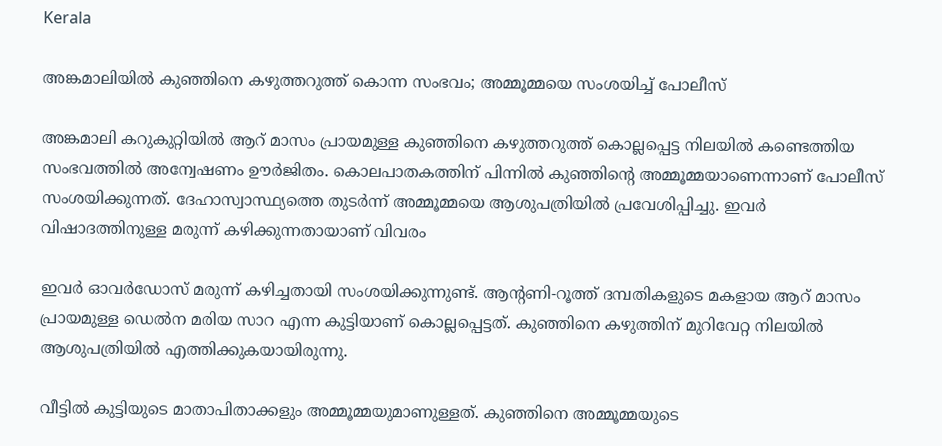Kerala

അങ്കമാലിയിൽ കുഞ്ഞിനെ കഴുത്തറുത്ത് കൊന്ന സംഭവം; അമ്മൂമ്മയെ സംശയിച്ച് പോലീസ്

അങ്കമാലി കറുകുറ്റിയിൽ ആറ് മാസം പ്രായമുള്ള കുഞ്ഞിനെ കഴുത്തറുത്ത് കൊല്ലപ്പെട്ട നിലയിൽ കണ്ടെത്തിയ സംഭവത്തിൽ അന്വേഷണം ഊർജിതം. കൊലപാതകത്തിന് പിന്നിൽ കുഞ്ഞിന്റെ അമ്മൂമ്മയാണെന്നാണ് പോലീസ് സംശയിക്കുന്നത്. ദേഹാസ്വാസ്ഥ്യത്തെ തുടർന്ന് അമ്മൂമ്മയെ ആശുപത്രിയിൽ പ്രവേശിപ്പിച്ചു. ഇവർ വിഷാദത്തിനുള്ള മരുന്ന് കഴിക്കുന്നതായാണ് വിവരം

ഇവർ ഓവർഡോസ് മരുന്ന് കഴിച്ചതായി സംശയിക്കുന്നുണ്ട്. ആന്റണി-റൂത്ത് ദമ്പതികളുടെ മകളായ ആറ് മാസം പ്രായമുള്ള ഡെൽന മരിയ സാറ എന്ന കുട്ടിയാണ് കൊല്ലപ്പെട്ടത്. കുഞ്ഞിനെ കഴുത്തിന് മുറിവേറ്റ നിലയിൽ ആശുപത്രിയിൽ എത്തിക്കുകയായിരുന്നു.

വീട്ടിൽ കുട്ടിയുടെ മാതാപിതാക്കളും അമ്മൂമ്മയുമാണുള്ളത്. കുഞ്ഞിനെ അമ്മൂമ്മയുടെ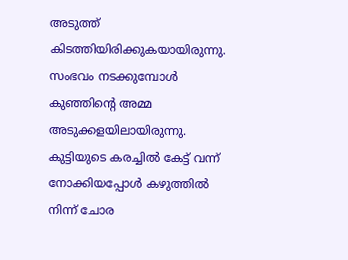അടുത്ത് കിടത്തിയിരിക്കുകയായിരുന്നു. സംഭവം നടക്കുമ്പോൾ കുഞ്ഞിന്റെ അമ്മ അടുക്കളയിലായിരുന്നു. കുട്ടിയുടെ കരച്ചിൽ കേട്ട് വന്ന് നോക്കിയപ്പോൾ കഴുത്തിൽ നിന്ന് ചോര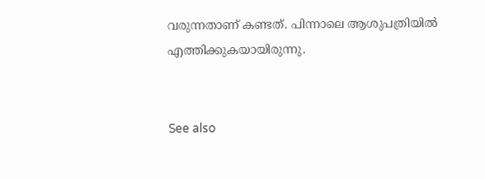വരുന്നതാണ് കണ്ടത്. പിന്നാലെ ആശുപത്രിയിൽ എത്തിക്കുകയായിരുന്നു.


See also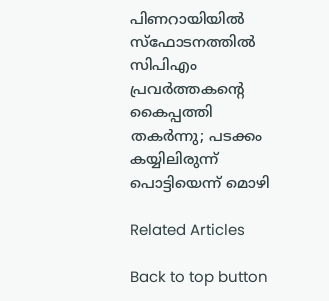പിണറായിയിൽ സ്‌ഫോടനത്തിൽ സിപിഎം പ്രവർത്തകന്റെ കൈപ്പത്തി തകർന്നു; പടക്കം കയ്യിലിരുന്ന് പൊട്ടിയെന്ന് മൊഴി

Related Articles

Back to top button